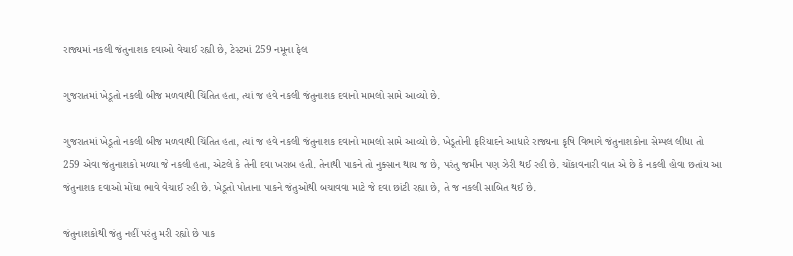રાજ્યમાં નકલી જંતુનાશક દવાઓ વેચાઈ રહ્યી છે, ટેસ્ટમાં 259 નમૂના ફેલ

ગુજરાતમાં ખેડૂતો નકલી બીજ મળવાથી ચિંતિત હતા, ત્યાં જ હવે નકલી જંતુનાશક દવાનો મામલો સામે આવ્યો છે.

ગુજરાતમાં ખેડૂતો નકલી બીજ મળવાથી ચિંતિત હતા, ત્યાં જ હવે નકલી જંતુનાશક દવાનો મામલો સામે આવ્યો છે. ખેડૂતોની ફરિયાદને આધારે રાજ્યના કૃષિ વિભાગે જંતુનાશકોના સેમ્પલ લીધા તો 259 એવા જંતુનાશકો મળ્યા જે નકલી હતા, એટલે કે તેની દવા ખરાબ હતી. તેનાથી પાકને તો નુક્સાન થાય જ છે, પરંતુ જમીન પણ ઝેરી થઈ રહી છે. ચોંકાવનારી વાત એ છે કે નકલી હોવા છતાંય આ જંતુનાશક દવાઓ મોંઘા ભાવે વેચાઈ રહી છે. ખેડૂતો પોતાના પાકને જંતુઓથી બચાવવા માટે જે દવા છાંટી રહ્યા છે, તે જ નકલી સાબિત થઈ છે.

જંતુનાશકોથી જંતુ નહીં પરંતુ મરી રહ્યો છે પાક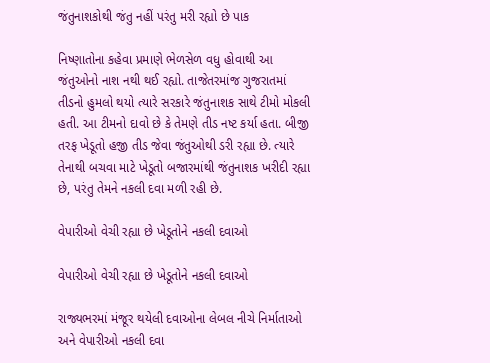જંતુનાશકોથી જંતુ નહીં પરંતુ મરી રહ્યો છે પાક

નિષ્ણાતોના કહેવા પ્રમાણે ભેળસેળ વધુ હોવાથી આ જંતુઓનો નાશ નથી થઈ રહ્યો. તાજેતરમાંજ ગુજરાતમાં તીડનો હુમલો થયો ત્યારે સરકારે જંતુનાશક સાથે ટીમો મોકલી હતી. આ ટીમનો દાવો છે કે તેમણે તીડ નષ્ટ કર્યા હતા. બીજી તરફ ખેડૂતો હજી તીડ જેવા જંતુઓથી ડરી રહ્યા છે. ત્યારે તેનાથી બચવા માટે ખેડૂતો બજારમાંથી જંતુનાશક ખરીદી રહ્યા છે, પરંતુ તેમને નકલી દવા મળી રહી છે.

વેપારીઓ વેચી રહ્યા છે ખેડૂતોને નકલી દવાઓ

વેપારીઓ વેચી રહ્યા છે ખેડૂતોને નકલી દવાઓ

રાજ્યભરમાં મંજૂર થયેલી દવાઓના લેબલ નીચે નિર્માતાઓ અને વેપારીઓ નકલી દવા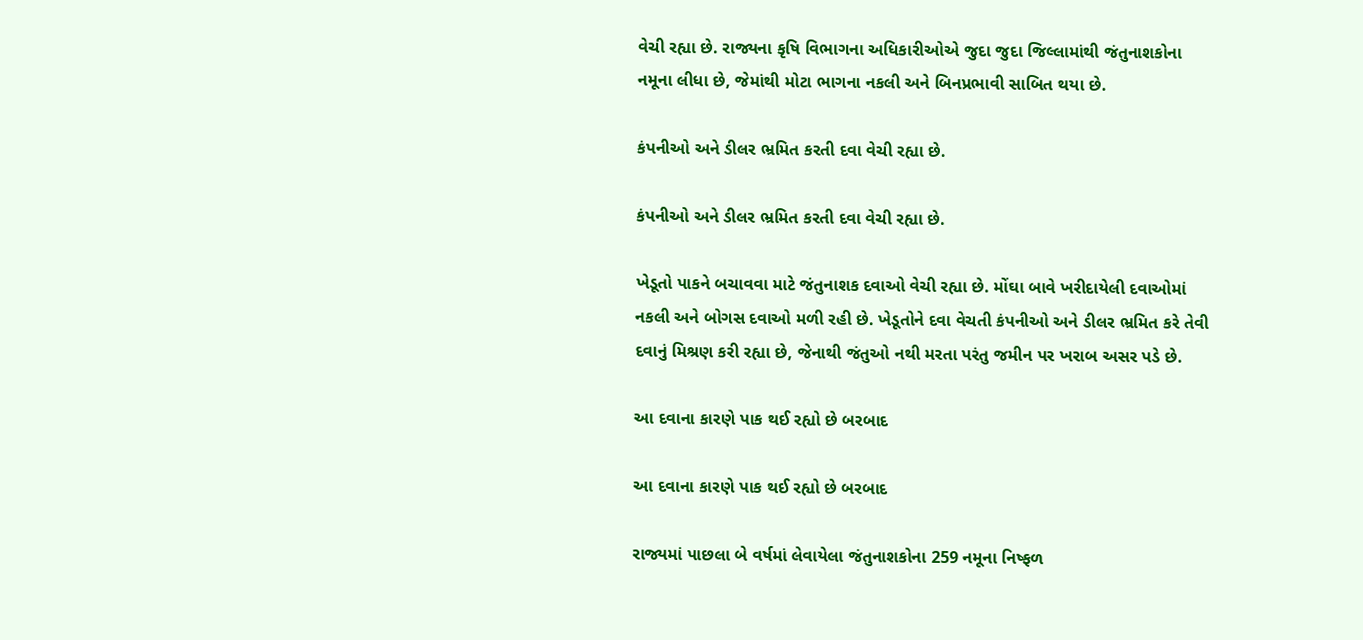વેચી રહ્યા છે. રાજ્યના કૃષિ વિભાગના અધિકારીઓએ જુદા જુદા જિલ્લામાંથી જંતુનાશકોના નમૂના લીધા છે, જેમાંથી મોટા ભાગના નકલી અને બિનપ્રભાવી સાબિત થયા છે.

કંપનીઓ અને ડીલર ભ્રમિત કરતી દવા વેચી રહ્યા છે.

કંપનીઓ અને ડીલર ભ્રમિત કરતી દવા વેચી રહ્યા છે.

ખેડૂતો પાકને બચાવવા માટે જંતુનાશક દવાઓ વેચી રહ્યા છે. મોંઘા બાવે ખરીદાયેલી દવાઓમાં નકલી અને બોગસ દવાઓ મળી રહી છે. ખેડૂતોને દવા વેચતી કંપનીઓ અને ડીલર ભ્રમિત કરે તેવી દવાનું મિશ્રણ કરી રહ્યા છે, જેનાથી જંતુઓ નથી મરતા પરંતુ જમીન પર ખરાબ અસર પડે છે.

આ દવાના કારણે પાક થઈ રહ્યો છે બરબાદ

આ દવાના કારણે પાક થઈ રહ્યો છે બરબાદ

રાજ્યમાં પાછલા બે વર્ષમાં લેવાયેલા જંતુનાશકોના 259 નમૂના નિષ્ફળ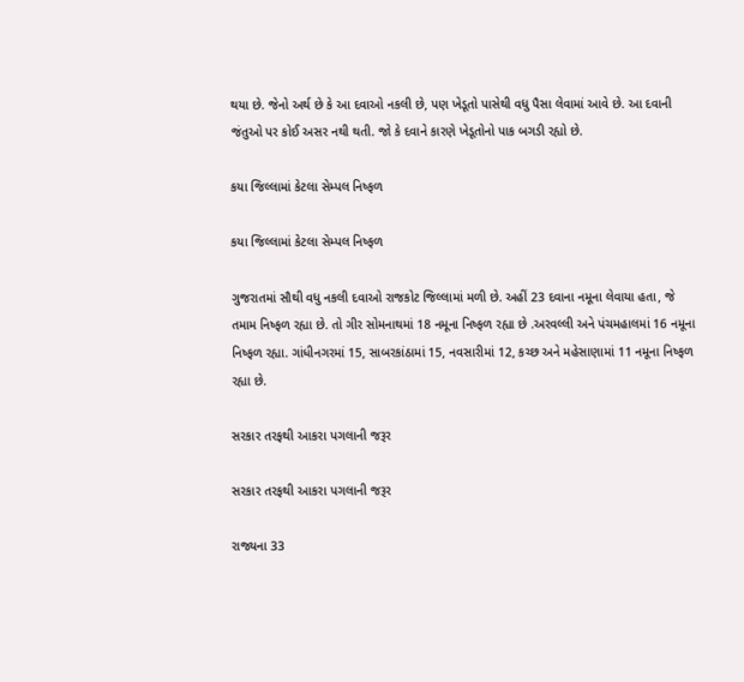થયા છે. જેનો અર્થ છે કે આ દવાઓ નકલી છે, પણ ખેડૂતો પાસેથી વધુ પૈસા લેવામાં આવે છે. આ દવાની જંતુઓ પર કોઈ અસર નથી થતી. જો કે દવાને કારણે ખેડૂતોનો પાક બગડી રહ્યો છે.

કયા જિલ્લામાં કેટલા સેમ્પલ નિષ્ફળ

કયા જિલ્લામાં કેટલા સેમ્પલ નિષ્ફળ

ગુજરાતમાં સૌથી વધુ નકલી દવાઓ રાજકોટ જિલ્લામાં મળી છે. અહીં 23 દવાના નમૂના લેવાયા હતા, જે તમામ નિષ્ફળ રહ્યા છે. તો ગીર સોમનાથમાં 18 નમૂના નિષ્ફળ રહ્યા છે .અરવલ્લી અને પંચમહાલમાં 16 નમૂના નિષ્ફળ રહ્યા. ગાંધીનગરમાં 15, સાબરકાંઠામાં 15, નવસારીમાં 12, કચ્છ અને મહેસાણામાં 11 નમૂના નિષ્ફળ રહ્યા છે.

સરકાર તરફથી આકરા પગલાની જરૂર

સરકાર તરફથી આકરા પગલાની જરૂર

રાજ્યના 33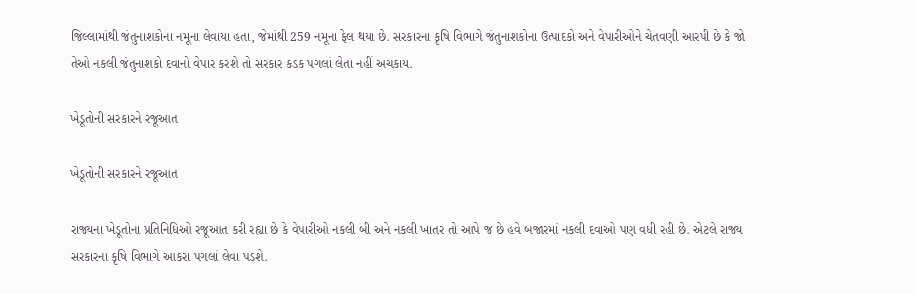જિલ્લામાંથી જંતુનાશકોના નમૂના લેવાયા હતા, જેમાંથી 259 નમૂના ફેલ થયા છે. સરકારના કૃષિ વિભાગે જંતુનાશકોના ઉત્પાદકો અને વેપારીઓને ચેતવણી આરપી છે કે જો તેઓ નકલી જંતુનાશકો દવાનો વેપાર કરશે તો સરકાર કડક પગલાં લેતા નહીં અચકાય.

ખેડૂતોની સરકારને રજૂઆત

ખેડૂતોની સરકારને રજૂઆત

રાજ્યના ખેડૂતોના પ્રતિનિધિઓ રજૂઆત કરી રહ્યા છે કે વેપારીઓ નકલી બી અને નકલી ખાતર તો આપે જ છે હવે બજારમાં નકલી દવાઓ પણ વધી રહી છે. એટલે રાજ્ય સરકારના કૃષિ વિભાગે આકરા પગલાં લેવા પડશે.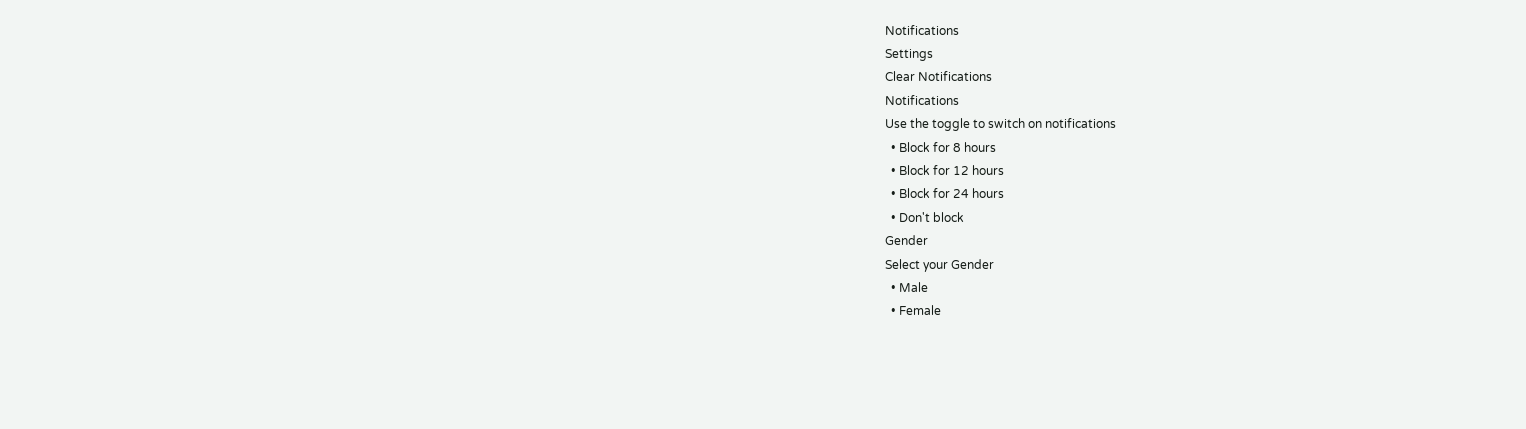Notifications
Settings
Clear Notifications
Notifications
Use the toggle to switch on notifications
  • Block for 8 hours
  • Block for 12 hours
  • Block for 24 hours
  • Don't block
Gender
Select your Gender
  • Male
  • Female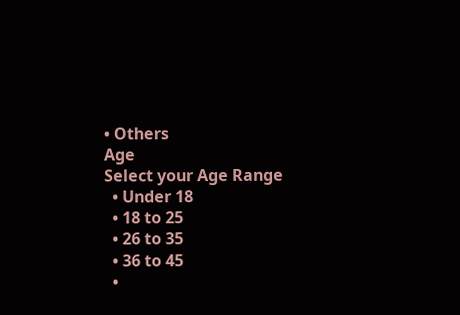• Others
Age
Select your Age Range
  • Under 18
  • 18 to 25
  • 26 to 35
  • 36 to 45
  •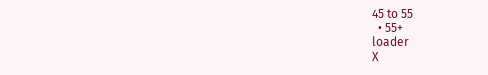45 to 55
  • 55+
loader
X